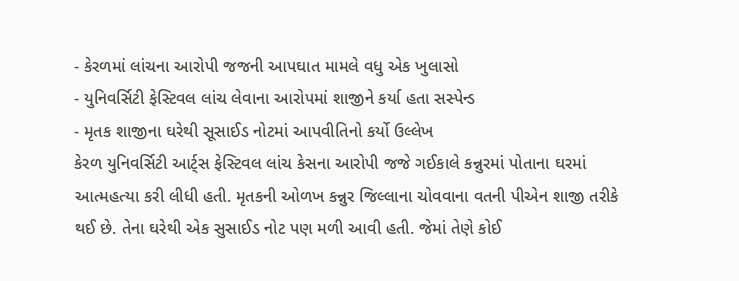- કેરળમાં લાંચના આરોપી જજની આપઘાત મામલે વધુ એક ખુલાસો
- યુનિવર્સિટી ફેસ્ટિવલ લાંચ લેવાના આરોપમાં શાજીને કર્યા હતા સસ્પેન્ડ
- મૃતક શાજીના ઘરેથી સૂસાઈડ નોટમાં આપવીતિનો કર્યો ઉલ્લેખ
કેરળ યુનિવર્સિટી આર્ટ્સ ફેસ્ટિવલ લાંચ કેસના આરોપી જજે ગઈકાલે કન્નુરમાં પોતાના ઘરમાં આત્મહત્યા કરી લીધી હતી. મૃતકની ઓળખ કન્નુર જિલ્લાના ચોવવાના વતની પીએન શાજી તરીકે થઈ છે. તેના ઘરેથી એક સુસાઈડ નોટ પણ મળી આવી હતી. જેમાં તેણે કોઈ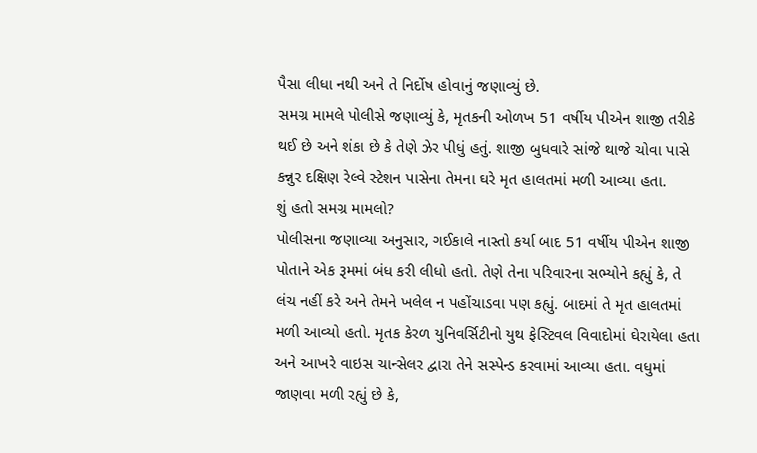પૈસા લીધા નથી અને તે નિર્દોષ હોવાનું જણાવ્યું છે.
સમગ્ર મામલે પોલીસે જણાવ્યું કે, મૃતકની ઓળખ 51 વર્ષીય પીએન શાજી તરીકે થઈ છે અને શંકા છે કે તેણે ઝેર પીધું હતું. શાજી બુધવારે સાંજે થાજે ચોવા પાસે કન્નુર દક્ષિણ રેલ્વે સ્ટેશન પાસેના તેમના ઘરે મૃત હાલતમાં મળી આવ્યા હતા.
શું હતો સમગ્ર મામલો?
પોલીસના જણાવ્યા અનુસાર, ગઈકાલે નાસ્તો કર્યા બાદ 51 વર્ષીય પીએન શાજી પોતાને એક રૂમમાં બંધ કરી લીધો હતો. તેણે તેના પરિવારના સભ્યોને કહ્યું કે, તે લંચ નહીં કરે અને તેમને ખલેલ ન પહોંચાડવા પણ કહ્યું. બાદમાં તે મૃત હાલતમાં મળી આવ્યો હતો. મૃતક કેરળ યુનિવર્સિટીનો યુથ ફેસ્ટિવલ વિવાદોમાં ઘેરાયેલા હતા અને આખરે વાઇસ ચાન્સેલર દ્વારા તેને સસ્પેન્ડ કરવામાં આવ્યા હતા. વધુમાં જાણવા મળી રહ્યું છે કે,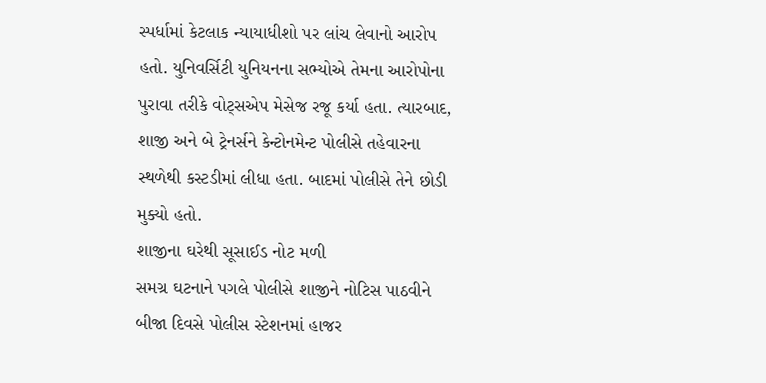સ્પર્ધામાં કેટલાક ન્યાયાધીશો પર લાંચ લેવાનો આરોપ હતો. યુનિવર્સિટી યુનિયનના સભ્યોએ તેમના આરોપોના પુરાવા તરીકે વોટ્સએપ મેસેજ રજૂ કર્યા હતા. ત્યારબાદ, શાજી અને બે ટ્રેનર્સને કેન્ટોનમેન્ટ પોલીસે તહેવારના સ્થળેથી કસ્ટડીમાં લીધા હતા. બાદમાં પોલીસે તેને છોડી મુક્યો હતો.
શાજીના ઘરેથી સૂસાઈડ નોટ મળી
સમગ્ર ઘટનાને પગલે પોલીસે શાજીને નોટિસ પાઠવીને બીજા દિવસે પોલીસ સ્ટેશનમાં હાજર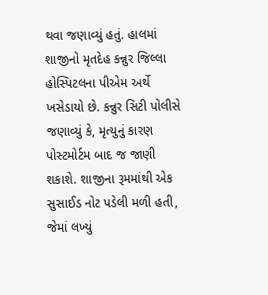થવા જણાવ્યું હતું. હાલમાં શાજીનો મૃતદેહ કન્નુર જિલ્લા હોસ્પિટલના પીએમ અર્થે ખસેડાયો છે. કન્નુર સિટી પોલીસે જણાવ્યું કે, મૃત્યુનું કારણ પોસ્ટમોર્ટમ બાદ જ જાણી શકાશે. શાજીના રૂમમાંથી એક સુસાઈડ નોટ પડેલી મળી હતી, જેમાં લખ્યું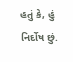હતું કે, હું નિર્દોષ છું.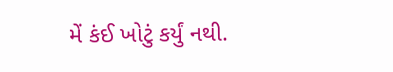મેં કંઈ ખોટું કર્યું નથી.